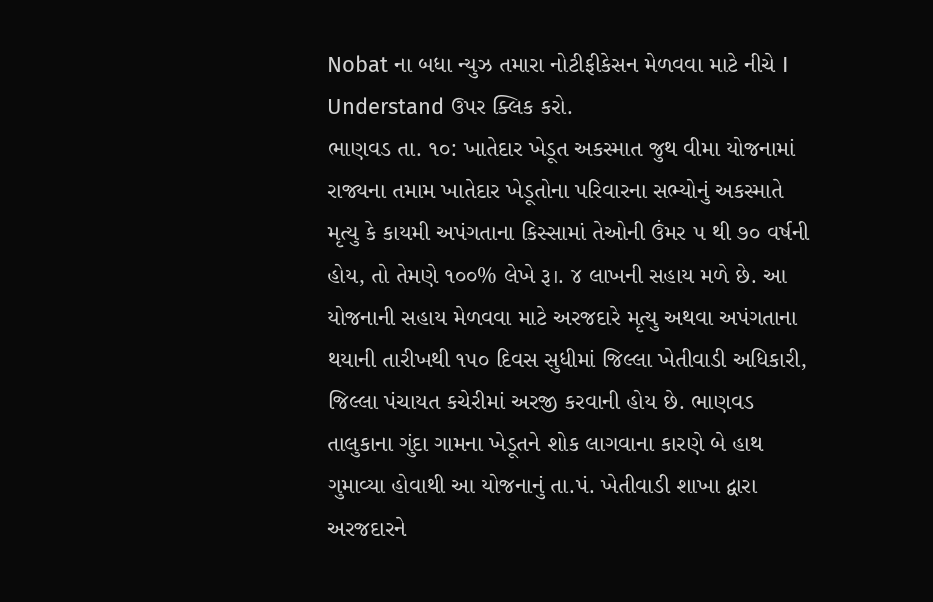Nobat ના બધા ન્યુઝ તમારા નોટીફીકેસન મેળવવા માટે નીચે I Understand ઉપર ક્લિક કરો.
ભાણવડ તા. ૧૦: ખાતેદાર ખેડૂત અકસ્માત જુથ વીમા યોજનામાં રાજ્યના તમામ ખાતેદાર ખેડૂતોના પરિવારના સભ્યોનું અકસ્માતે મૃત્યુ કે કાયમી અપંગતાના કિસ્સામાં તેઓની ઉંમર ૫ થી ૭૦ વર્ષની હોય, તો તેમણે ૧૦૦% લેખે રૂ।. ૪ લાખની સહાય મળે છે. આ યોજનાની સહાય મેળવવા માટે અરજદારે મૃત્યુ અથવા અપંગતાના થયાની તારીખથી ૧૫૦ દિવસ સુધીમાં જિલ્લા ખેતીવાડી અધિકારી, જિલ્લા પંચાયત કચેરીમાં અરજી કરવાની હોય છે. ભાણવડ તાલુકાના ગુંદા ગામના ખેડૂતને શોક લાગવાના કારણે બે હાથ ગુમાવ્યા હોવાથી આ યોજનાનું તા.પં. ખેતીવાડી શાખા દ્વારા અરજદારને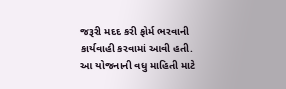જરૂરી મદદ કરી ફોર્મ ભરવાની કાર્યવાહી કરવામાં આવી હતી. આ યોજનાની વધુ માહિતી માટે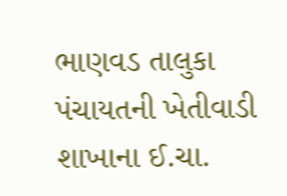ભાણવડ તાલુકા પંચાયતની ખેતીવાડી શાખાના ઈ.ચા.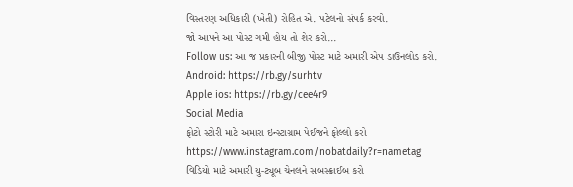વિસ્તરણ અધિકારી (ખેતી) રોહિત એ. પટેલનો સંપર્ક કરવો.
જો આપને આ પોસ્ટ ગમી હોય તો શેર કરો...
Follow us: આ જ પ્રકારની બીજી પોસ્ટ માટે અમારી એપ ડાઉનલોડ કરો.
Android: https://rb.gy/surhtv
Apple ios: https://rb.gy/cee4r9
Social Media
ફોટો સ્ટોરી માટે અમારા ઇન્સ્ટાગ્રામ પેઈજને ફોલ્લો કરો
https://www.instagram.com/nobatdaily?r=nametag
વિડિયો માટે અમારી યુ-ટ્યૂબ ચેનલને સબસ્ક્રાઈબ કરો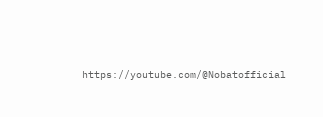https://youtube.com/@Nobatofficial